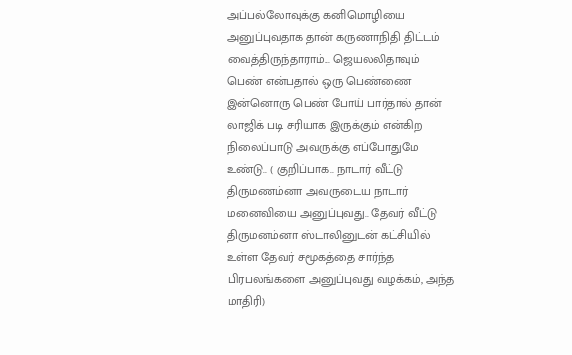அப்பல்லோவுக்கு கனிமொழியை அனுப்புவதாக தான் கருணாநிதி திட்டம் வைத்திருந்தாராம்... ஜெயலலிதாவும் பெண் என்பதால் ஒரு பெண்ணை இன்னொரு பெண் போய் பார்தால் தான் லாஜிக் படி சரியாக இருக்கும் என்கிற நிலைப்பாடு அவருக்கு எப்போதுமே உண்டு.. ( குறிப்பாக.. நாடார் வீட்டு திருமணம்னா அவருடைய நாடார் மனைவியை அனுப்புவது.. தேவர் வீட்டு திருமனம்னா ஸ்டாலினுடன் கட்சியில் உள்ள தேவர் சமூகத்தை சார்ந்த பிரபலங்களை அனுப்புவது வழக்கம், அந்த மாதிரி)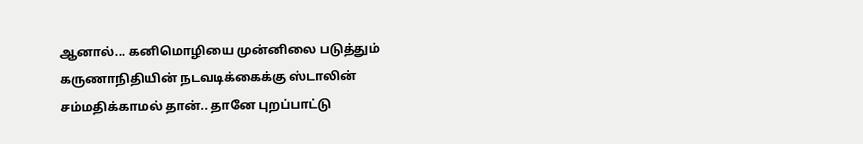ஆனால்... கனிமொழியை முன்னிலை படுத்தும் கருணாநிதியின் நடவடிக்கைக்கு ஸ்டாலின் சம்மதிக்காமல் தான்.. தானே புறப்பாட்டு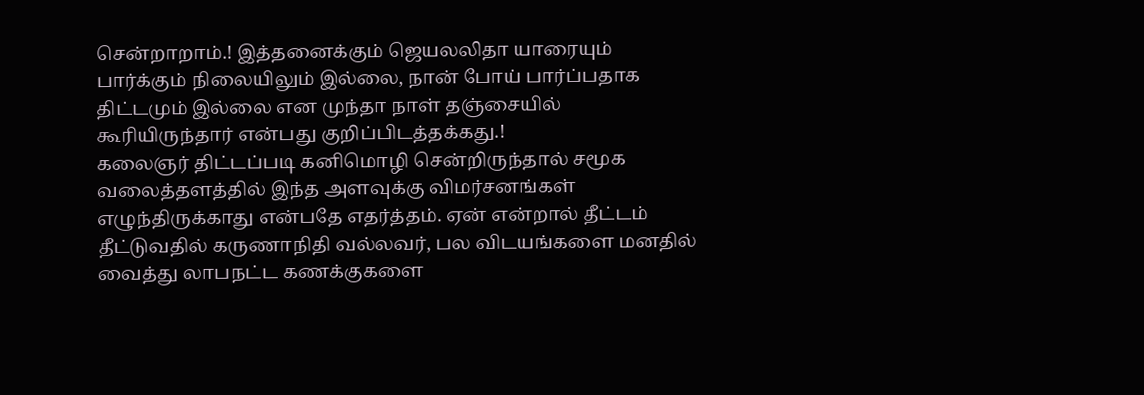சென்றாறாம்.! இத்தனைக்கும் ஜெயலலிதா யாரையும் பார்க்கும் நிலையிலும் இல்லை, நான் போய் பார்ப்பதாக திட்டமும் இல்லை என முந்தா நாள் தஞ்சையில் கூரியிருந்தார் என்பது குறிப்பிடத்தக்கது.!
கலைஞர் திட்டப்படி கனிமொழி சென்றிருந்தால் சமூக வலைத்தளத்தில் இந்த அளவுக்கு விமர்சனங்கள் எழுந்திருக்காது என்பதே எதர்த்தம். ஏன் என்றால் தீட்டம் தீட்டுவதில் கருணாநிதி வல்லவர், பல விடயங்களை மனதில் வைத்து லாபநட்ட கணக்குகளை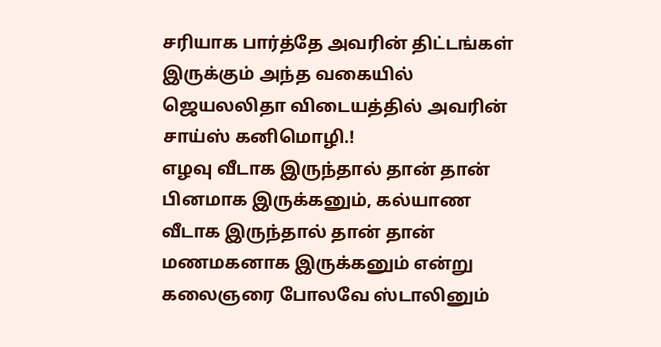சரியாக பார்த்தே அவரின் திட்டங்கள் இருக்கும் அந்த வகையில் ஜெயலலிதா விடையத்தில் அவரின் சாய்ஸ் கனிமொழி.!
எழவு வீடாக இருந்தால் தான் தான் பினமாக இருக்கனும், கல்யாண வீடாக இருந்தால் தான் தான் மணமகனாக இருக்கனும் என்று கலைஞரை போலவே ஸ்டாலினும்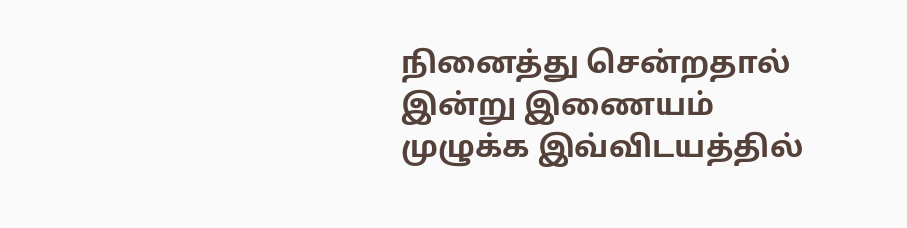நினைத்து சென்றதால் இன்று இணையம் முழுக்க இவ்விடயத்தில்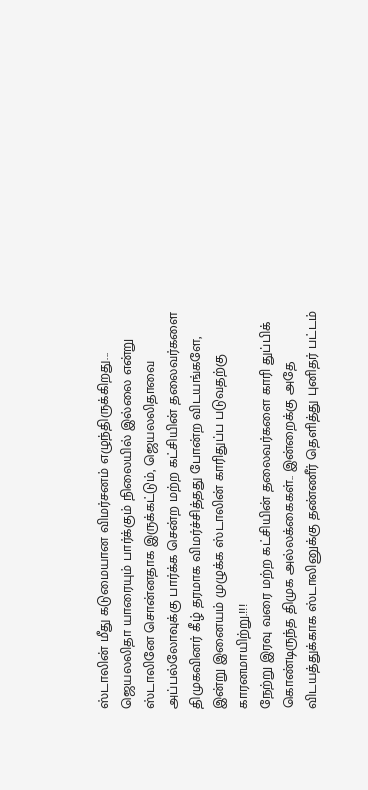ஸ்டாலின் மீது கடுமையான விமர்சனம் எழுந்திருக்கிறது...
ஜெயலலிதா யாரையும் பார்க்கும் நிலையில் இல்லை என்று ஸ்டாலினே சொன்னதாக இருக்கட்டும், ஜெயலலிதாவை அப்பல்லோவுக்கு பார்க்க சென்ற மற்ற கட்சியின் தலைவர்களை திமுகவினர் கீழ் தரமாக விமர்ச்சித்தது போன்ற விடயங்களே, இன்று இனையம் முழுக்க ஸ்டாலின் காரிதுப்ப படுவதற்கு காரனமாயிற்று.!!!
நேற்று இரவு வரை மற்ற கட்சியின் தலைவர்களை காரி துப்பிக் கொண்டிருந்த திமுக அல்லக்கைகள்.. இன்றைக்கு அதே விடயத்துக்காக ஸ்டாலினுக்கு தண்ணீர் தெளித்து புனிதர் பட்டம்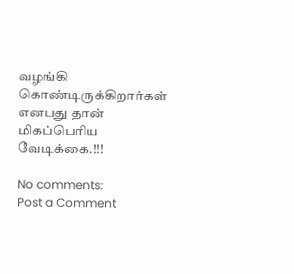வழங்கி கொண்டிருக்கிறார்கள் எனபது தான் மிகப்பெரிய வேடிக்கை.!!!

No comments:
Post a Comment